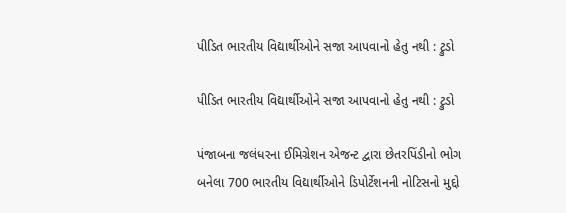પીડિત ભારતીય વિદ્યાર્થીઓને સજા આપવાનો હેતુ નથી : ટ્રુડો

પીડિત ભારતીય વિદ્યાર્થીઓને સજા આપવાનો હેતુ નથી : ટ્રુડો

પંજાબના જલંધરના ઈમિગ્રેશન એજન્ટ દ્વારા છેતરપિંડીનો ભોગ બનેલા 700 ભારતીય વિદ્યાર્થીઓને ડિપોર્ટેશનની નોટિસનો મુદ્દો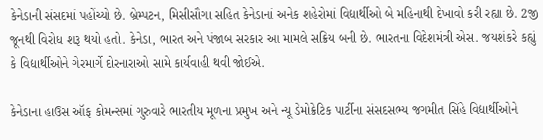કેનેડાની સંસદમાં પહોંચ્યો છે. બ્રેમ્પટન, મિસીસૌગા સહિત કેનેડાનાં અનેક શહેરોમાં વિદ્યાર્થીઓ બે મહિનાથી દેખાવો કરી રહ્યા છે. 2જી જૂનથી વિરોધ શરૂ થયો હતો. કેનેડા, ભારત અને પંજાબ સરકાર આ મામલે સક્રિય બની છે. ભારતના વિદેશમંત્રી એસ. જયશંકરે કહ્યું કે વિદ્યાર્થીઓને ગેરમાર્ગે દોરનારાઓ સામે કાર્યવાહી થવી જોઈએ.

કેનેડાના હાઉસ ઑફ કોમન્સમાં ગુરુવારે ભારતીય મૂળના પ્રમુખ અને ન્યૂ ડેમોક્રેટિક પાર્ટીના સંસદસભ્ય જગમીત સિંહે વિદ્યાર્થીઓને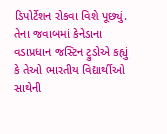ડિપોર્ટેશન રોકવા વિશે પૂછ્યું. તેના જવાબમાં કેનેડાના વડાપ્રધાન જસ્ટિન ટ્રુડોએ કહ્યું કે તેઓ ભારતીય વિદ્યાર્થીઓ સાથેની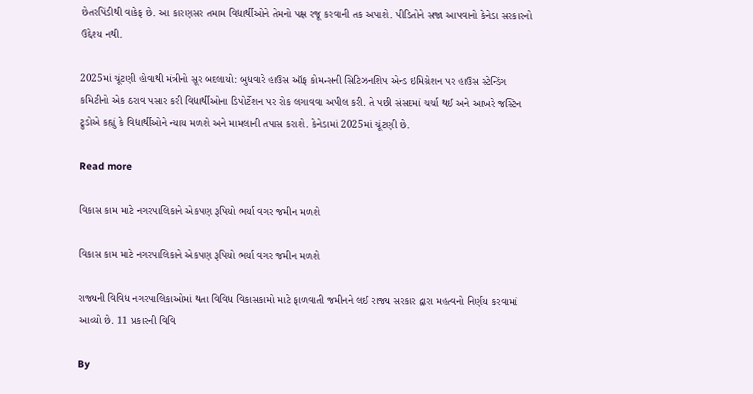છેતરપિંડીથી વાકેફ છે. આ કારણસર તમામ વિદ્યાર્થીઓને તેમનો પક્ષ રજૂ કરવાની તક અપાશે. પીડિતોને સજા આપવાનો કેનેડા સરકારનો ઉદ્દેશ્ય નથી.

2025માં ચૂંટણી હોવાથી મંત્રીનો સૂર બદલાયો: બુધવારે હાઉસ ઑફ કોમન્સની સિટિઝનશિપ એન્ડ ઇમિગ્રેશન પર હાઉસ સ્ટેન્ડિંગ કમિટીનો એક ઠરાવ પસાર કરી વિદ્યાર્થીઓના ડિપોર્ટેશન પર રોક લગાવવા અપીલ કરી. તે પછી સંસદમાં ચર્ચા થઈ અને આખરે જસ્ટિન ટ્રુડોએ કહ્યું કે વિદ્યાર્થીઓને ન્યાય મળશે અને મામલાની તપાસ કરાશે. કેનેડામાં 2025માં ચૂંટણી છે.

Read more

વિકાસ કામ માટે નગરપાલિકાને એકપણ રૂપિયો ભર્યા વગર જમીન મળશે

વિકાસ કામ માટે નગરપાલિકાને એકપણ રૂપિયો ભર્યા વગર જમીન મળશે

રાજ્યની વિવિધ નગરપાલિકાઓમાં થતા વિવિધ વિકાસકામો માટે ફાળવાતી જમીનને લઈ રાજ્ય સરકાર દ્વારા મહત્વનો નિર્ણય કરવામાં આવ્યો છે. 11 પ્રકારની વિવિ

By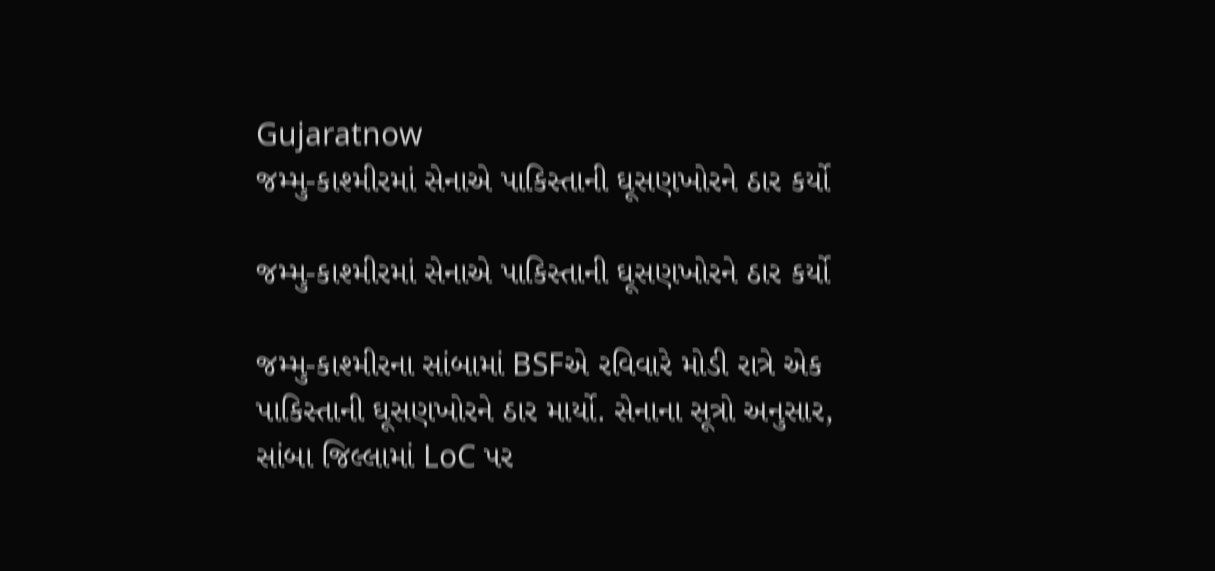Gujaratnow
જમ્મુ-કાશ્મીરમાં સેનાએ પાકિસ્તાની ઘૂસણખોરને ઠાર કર્યો

જમ્મુ-કાશ્મીરમાં સેનાએ પાકિસ્તાની ઘૂસણખોરને ઠાર કર્યો

જમ્મુ-કાશ્મીરના સાંબામાં BSFએ રવિવારે મોડી રાત્રે એક પાકિસ્તાની ઘૂસણખોરને ઠાર માર્યો. સેનાના સૂત્રો અનુસાર, સાંબા જિલ્લામાં LoC પર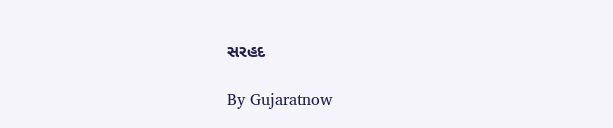સરહદ

By Gujaratnow